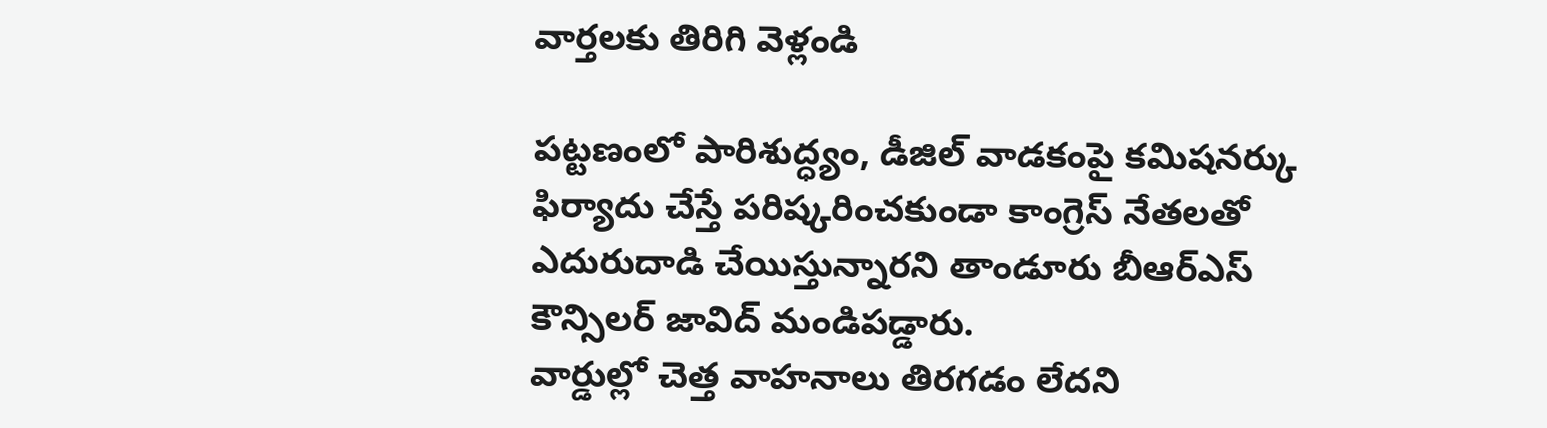వార్తలకు తిరిగి వెళ్లండి

పట్టణంలో పారిశుద్ధ్యం, డీజిల్ వాడకంపై కమిషనర్కు ఫిర్యాదు చేస్తే పరిష్కరించకుండా కాంగ్రెస్ నేతలతో ఎదురుదాడి చేయిస్తున్నారని తాండూరు బీఆర్ఎస్ కౌన్సిలర్ జావిద్ మండిపడ్డారు.
వార్డుల్లో చెత్త వాహనాలు తిరగడం లేదని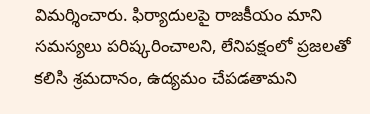విమర్శించారు. ఫిర్యాదులపై రాజకీయం మాని సమస్యలు పరిష్కరించాలని, లేనిపక్షంలో ప్రజలతో కలిసి శ్రమదానం, ఉద్యమం చేపడతామని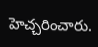హెచ్చరించారు.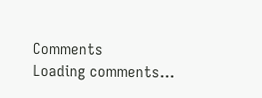Comments
Loading comments...